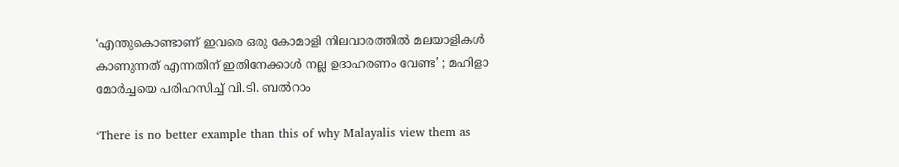‘എന്തുകൊണ്ടാണ് ഇവരെ ഒരു കോമാളി നിലവാരത്തിൽ മലയാളികൾ കാണുന്നത് എന്നതിന് ഇതിനേക്കാൾ നല്ല ഉദാഹരണം വേണ്ട’ ; മഹിളാ മോർച്ചയെ പരിഹസിച്ച് വി.ടി. ബൽറാം

‘There is no better example than this of why Malayalis view them as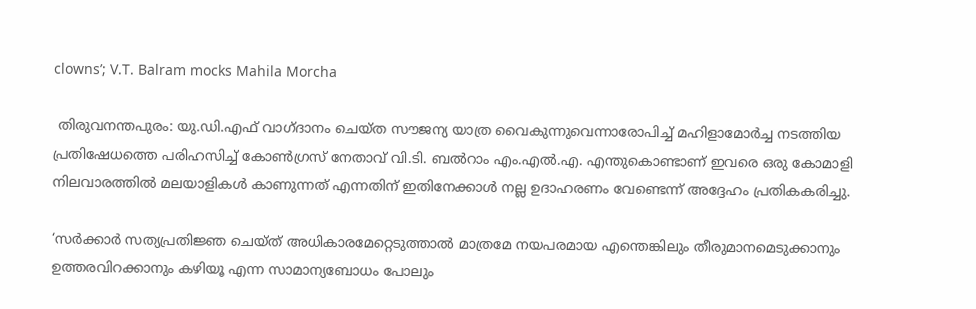clowns’; V.T. Balram mocks Mahila Morcha

 തിരുവനന്തപുരം: യു.ഡി.എഫ് വാഗ്ദാനം ചെയ്ത സൗജന്യ യാത്ര വൈകുന്നുവെന്നാരോപിച്ച് മഹിളാമോർച്ച നടത്തിയ പ്രതിഷേധത്തെ പരിഹസിച്ച് കോൺഗ്രസ് നേതാവ് വി.ടി. ബൽറാം എം.എൽ.എ. എന്തുകൊണ്ടാണ് ഇവരെ ഒരു കോമാളി നിലവാരത്തിൽ മലയാളികൾ കാണുന്നത് എന്നതിന് ഇതിനേക്കാൾ നല്ല ഉദാഹരണം വേണ്ടെന്ന് അദ്ദേഹം പ്രതികകരിച്ചു.

‘സർക്കാർ സത്യപ്രതിജ്ഞ ചെയ്ത് അധികാരമേറ്റെടുത്താൽ മാത്രമേ നയപരമായ എന്തെങ്കിലും തീരുമാനമെടുക്കാനും ഉത്തരവിറക്കാനും കഴിയൂ എന്ന സാമാന്യബോധം പോലും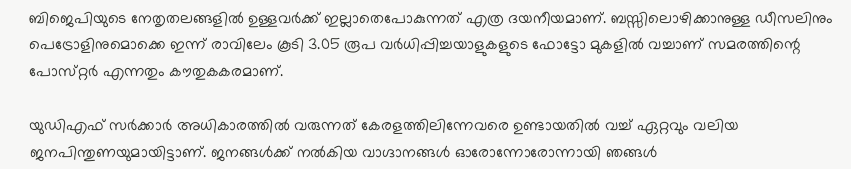ബിജെപിയുടെ നേതൃതലങ്ങളിൽ ഉള്ളവർക്ക് ഇല്ലാതെപോകുന്നത് എത്ര ദയനീയമാണ്. ബസ്സിലൊഴിക്കാനുള്ള ഡീസലിനും പെട്രോളിനുമൊക്കെ ഇന്ന് രാവിലേം കൂടി 3.05 രൂപ വർധിപ്പിച്ചയാളുകളുടെ ഫോട്ടോ മുകളിൽ വച്ചാണ് സമരത്തിന്റെ പോസ്‌റ്റർ എന്നതും കൗതുകകരമാണ്.

യുഡിഎഫ് സർക്കാർ അധികാരത്തിൽ വരുന്നത് കേരളത്തിലിന്നേവരെ ഉണ്ടായതിൽ വച്ച് ഏറ്റവും വലിയ ജനപിന്തുണയുമായിട്ടാണ്. ജനങ്ങൾക്ക് നൽകിയ വാഗ്ദാനങ്ങൾ ഓരോന്നോരോന്നായി ഞങ്ങൾ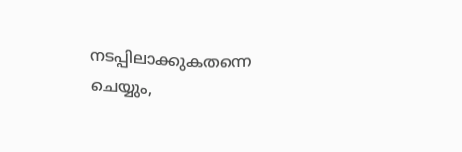നടപ്പിലാക്കുകതന്നെ ചെയ്യും,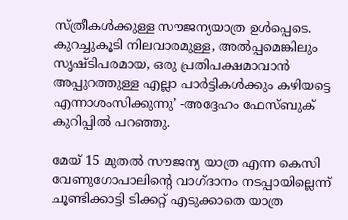സ്‌ത്രീകൾക്കുള്ള സൗജന്യയാത്ര ഉൾപ്പെടെ. കുറച്ചുകൂടി നിലവാരമുള്ള, അൽപ്പമെങ്കിലും സൃഷ്ടിപരമായ, ഒരു പ്രതിപക്ഷമാവാൻ അപ്പുറത്തുള്ള എല്ലാ പാർട്ടികൾക്കും കഴിയട്ടെ എന്നാശംസിക്കുന്നു’ -അദ്ദേഹം ഫേസ്ബുക് കുറിപ്പിൽ പറഞ്ഞു.

മേയ് 15 മുതൽ സൗജന്യ യാത്ര എന്ന കെസി വേണുഗോപാലിന്റെ വാഗ്ദാനം നടപ്പായില്ലെന്ന് ചൂണ്ടിക്കാട്ടി ടിക്കറ്റ് എടുക്കാതെ യാത്ര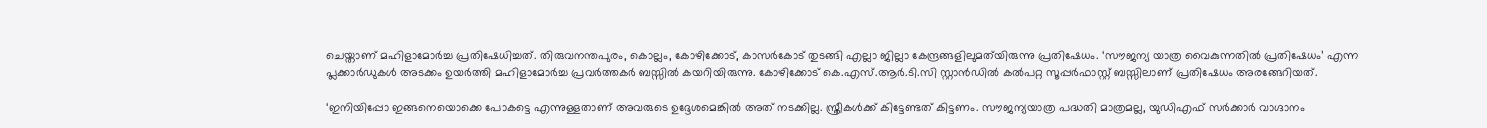ചെയ്താണ് മഹിളാമോർച്ച പ്രതിഷേധിച്ചത്. തിരുവനന്തപുരം, കൊല്ലം, കോഴിക്കോട്, കാസർകോട് തുടങ്ങി എല്ലാ ജില്ലാ കേന്ദ്രങ്ങളിലുമത്‍യിരുന്നു പ്രതിഷേധം. ‘സൗജന്യ യാത്ര വൈകുന്നതിൽ പ്രതിഷേധം’ എന്ന പ്ലക്കാർഡുകൾ അടക്കം ഉയർത്തി മഹിളാമോർച്ച പ്രവർത്തകർ ബസ്സിൽ കയറിയിരുന്നു. കോഴിക്കോട് കെ.എസ്.ആർ.ടി.സി സ്റ്റാൻഡിൽ കൽപറ്റ സൂപ്പർഫാസ്റ്റ് ബസ്സിലാണ് പ്രതിഷേധം അരങ്ങേറിയത്.

‘ഇനിയിപ്പോ ഇങ്ങനെയൊക്കെ പോകട്ടെ എന്നുള്ളതാണ് അവരുടെ ഉദ്ദേശമെങ്കിൽ അത് നടക്കില്ല. സ്ത്രീകൾക്ക് കിട്ടേണ്ടത് കിട്ടണം. സൗജന്യയാത്ര പദ്ധതി മാത്രമല്ല, യുഡിഎഫ് സർക്കാർ വാഗ്ദാനം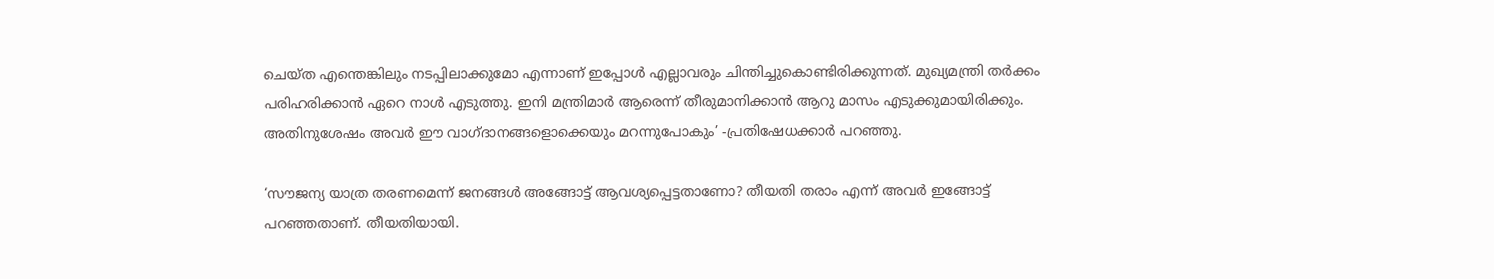ചെയ്ത എന്തെങ്കിലും നടപ്പിലാക്കുമോ എന്നാണ് ഇപ്പോൾ എല്ലാവരും ചിന്തിച്ചുകൊണ്ടിരിക്കുന്നത്. മുഖ്യമന്ത്രി തർക്കം പരിഹരിക്കാൻ ഏറെ നാൾ എടുത്തു. ഇനി മന്ത്രിമാർ ആരെന്ന് തീരുമാനിക്കാൻ ആറു മാസം എടുക്കുമായിരിക്കും. അതിനുശേഷം അവർ ഈ വാഗ്ദാനങ്ങളൊക്കെയും മറന്നുപോകും’ -പ്രതിഷേധക്കാർ പറഞ്ഞു.

‘സൗജന്യ യാത്ര തരണമെന്ന് ജനങ്ങൾ അങ്ങോട്ട് ആവശ്യപ്പെട്ടതാണോ? തീയതി തരാം എന്ന് അവർ ഇങ്ങോട്ട് പറഞ്ഞതാണ്. തീയതിയായി.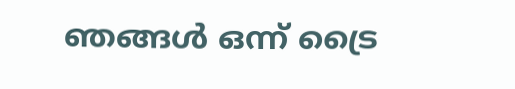ഞങ്ങൾ ഒന്ന് ട്രൈ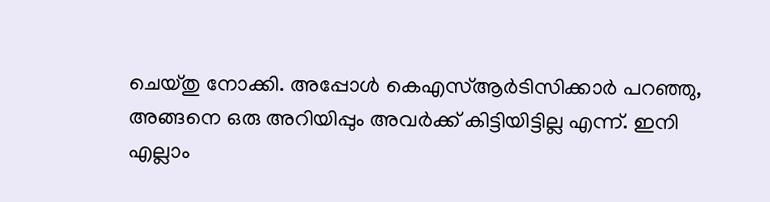ചെയ്തു നോക്കി. അപ്പോൾ കെഎസ്ആർടിസിക്കാർ പറഞ്ഞു, അങ്ങനെ ഒരു അറിയിപ്പും അവർക്ക് കിട്ടിയിട്ടില്ല എന്ന്. ഇനി എല്ലാം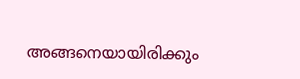അങ്ങനെയായിരിക്കും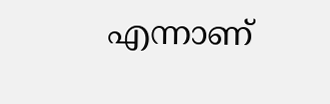എന്നാണ്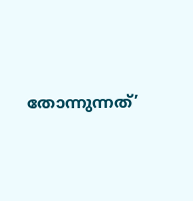തോന്നുന്നത്’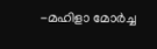-മഹിളാ മോർച്ച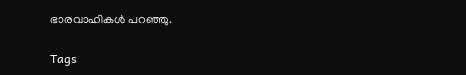ഭാരവാഹികൾ പറഞ്ഞു.

Tags